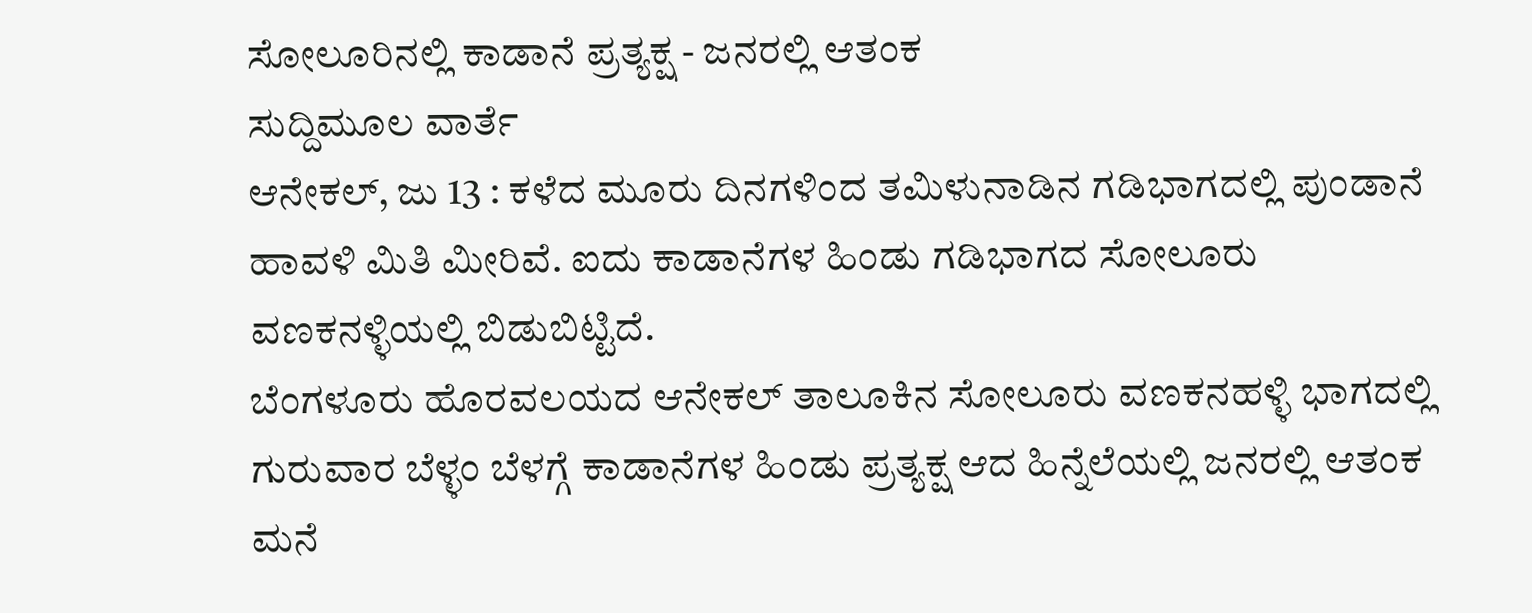ಸೋಲೂರಿನಲ್ಲಿ ಕಾಡಾನೆ ಪ್ರತ್ಯಕ್ಷ - ಜನರಲ್ಲಿ ಆತಂಕ
ಸುದ್ದಿಮೂಲ ವಾರ್ತೆ
ಆನೇಕಲ್, ಜು 13 : ಕಳೆದ ಮೂರು ದಿನಗಳಿಂದ ತಮಿಳುನಾಡಿನ ಗಡಿಭಾಗದಲ್ಲಿ ಪುಂಡಾನೆ ಹಾವಳಿ ಮಿತಿ ಮೀರಿವೆ. ಐದು ಕಾಡಾನೆಗಳ ಹಿಂಡು ಗಡಿಭಾಗದ ಸೋಲೂರು ವಣಕನಳ್ಳಿಯಲ್ಲಿ ಬಿಡುಬಿಟ್ಟಿದೆ.
ಬೆಂಗಳೂರು ಹೊರವಲಯದ ಆನೇಕಲ್ ತಾಲೂಕಿನ ಸೋಲೂರು ವಣಕನಹಳ್ಳಿ ಭಾಗದಲ್ಲಿ ಗುರುವಾರ ಬೆಳ್ಳಂ ಬೆಳಗ್ಗೆ ಕಾಡಾನೆಗಳ ಹಿಂಡು ಪ್ರತ್ಯಕ್ಷ ಆದ ಹಿನ್ನೆಲೆಯಲ್ಲಿ ಜನರಲ್ಲಿ ಆತಂಕ ಮನೆ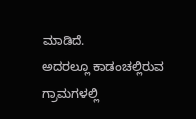ಮಾಡಿದೆ.
ಅದರಲ್ಲೂ ಕಾಡಂಚಲ್ಲಿರುವ ಗ್ರಾಮಗಳಲ್ಲಿ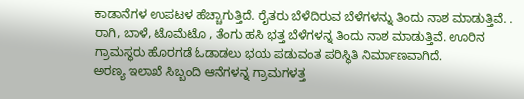ಕಾಡಾನೆಗಳ ಉಪಟಳ ಹೆಚ್ಚಾಗುತ್ತಿದೆ. ರೈತರು ಬೆಳೆದಿರುವ ಬೆಳೆಗಳನ್ನು ತಿಂದು ನಾಶ ಮಾಡುತ್ತಿವೆ. . ರಾಗಿ, ಬಾಳೆ, ಟೊಮೆಟೊ , ತೆಂಗು ಹಸಿ ಭತ್ತ ಬೆಳೆಗಳನ್ನ ತಿಂದು ನಾಶ ಮಾಡುತ್ತಿವೆ. ಊರಿನ ಗ್ರಾಮಸ್ಥರು ಹೊರಗಡೆ ಓಡಾಡಲು ಭಯ ಪಡುವಂತ ಪರಿಸ್ಥಿತಿ ನಿರ್ಮಾಣವಾಗಿದೆ.
ಅರಣ್ಯ ಇಲಾಖೆ ಸಿಬ್ಬಂದಿ ಆನೆಗಳನ್ನ ಗ್ರಾಮಗಳತ್ತ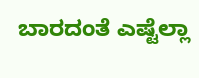ಬಾರದಂತೆ ಎಷ್ಟೆಲ್ಲಾ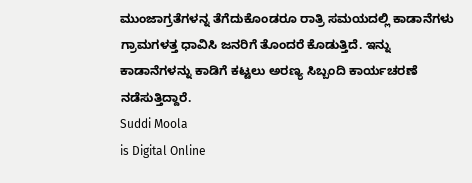ಮುಂಜಾಗ್ರತೆಗಳನ್ನ ತೆಗೆದುಕೊಂಡರೂ ರಾತ್ರಿ ಸಮಯದಲ್ಲಿ ಕಾಡಾನೆಗಳು ಗ್ರಾಮಗಳತ್ತ ಧಾವಿಸಿ ಜನರಿಗೆ ತೊಂದರೆ ಕೊಡುತ್ತಿದೆ. ಇನ್ನು ಕಾಡಾನೆಗಳನ್ನು ಕಾಡಿಗೆ ಕಟ್ಟಲು ಅರಣ್ಯ ಸಿಬ್ಬಂದಿ ಕಾರ್ಯಚರಣೆ ನಡೆಸುತ್ತಿದ್ದಾರೆ.
Suddi Moola
is Digital Online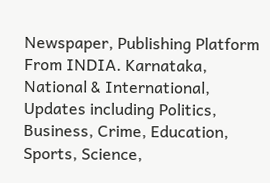Newspaper, Publishing Platform From INDIA. Karnataka, National & International, Updates including Politics, Business, Crime, Education, Sports, Science,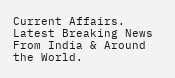Current Affairs. Latest Breaking News From India & Around the World.